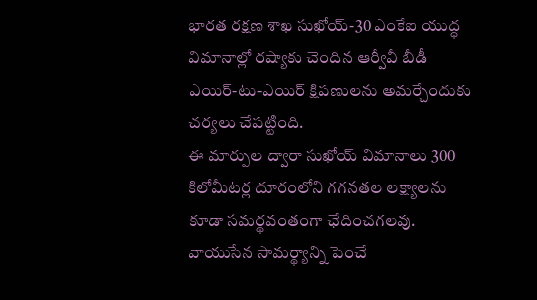భారత రక్షణ శాఖ సుఖోయ్-30 ఎంకేఐ యుద్ధ విమానాల్లో రష్యాకు చెందిన ఆర్వీవీ బీడీ ఎయిర్-టు-ఎయిర్ క్షిపణులను అమర్చేందుకు చర్యలు చేపట్టింది.
ఈ మార్పుల ద్వారా సుఖోయ్ విమానాలు 300 కిలోమీటర్ల దూరంలోని గగనతల లక్ష్యాలను కూడా సమర్థవంతంగా ఛేదించగలవు.
వాయుసేన సామర్థ్యాన్ని పెంచే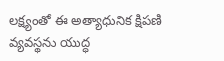లక్ష్యంతో ఈ అత్యాధునిక క్షిపణి వ్యవస్థను యుద్ధ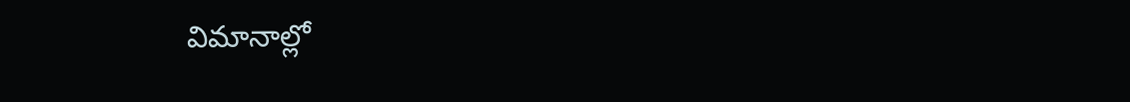విమానాల్లో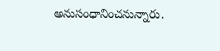అనుసంధానించనున్నారు.